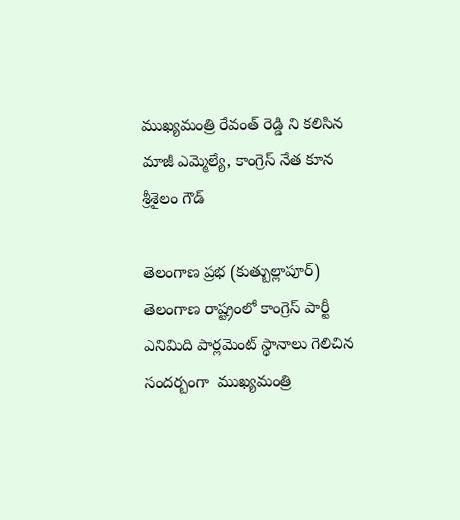ముఖ్యమంత్రి రేవంత్ రెడ్డి ని కలిసిన మాజీ ఎమ్మెల్యే, కాంగ్రెస్ నేత కూన శ్రీశైలం గౌడ్

తెలంగాణ ప్రభ (కుత్బుల్లాపూర్) తెలంగాణ రాష్ట్రంలో కాంగ్రెస్ పార్టీ ఎనిమిది పార్లమెంట్ స్థానాలు గెలిచిన సందర్బంగా  ముఖ్యమంత్రి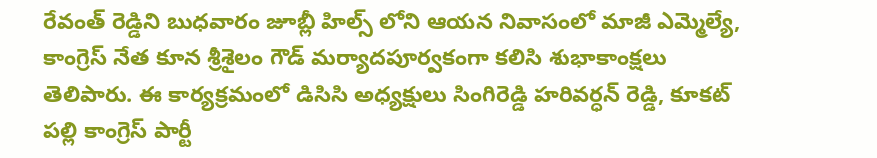రేవంత్ రెడ్డిని బుధవారం జూబ్లీ హిల్స్ లోని ఆయన నివాసంలో మాజీ ఎమ్మెల్యే, కాంగ్రెస్ నేత కూన శ్రీశైలం గౌడ్ మర్యాదపూర్వకంగా కలిసి శుభాకాంక్షలు తెలిపారు. ఈ కార్యక్రమంలో డిసిసి అధ్యక్షులు సింగిరెడ్డి హరివర్ధన్ రెడ్డి, కూకట్ పల్లి కాంగ్రెస్ పార్టీ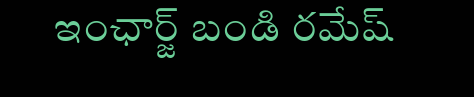ఇంఛార్జ్ బండి రమేష్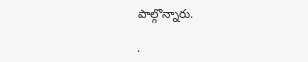పాల్గొన్నారు.

.